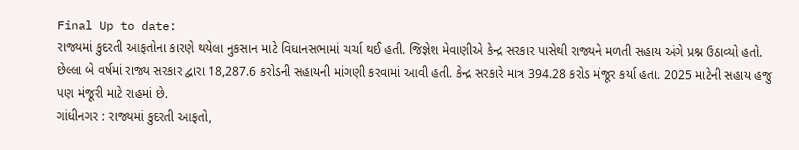Final Up to date:
રાજ્યમાં કુદરતી આફતોના કારણે થયેલા નુકસાન માટે વિધાનસભામાં ચર્ચા થઈ હતી. જિજ્ઞેશ મેવાણીએ કેન્દ્ર સરકાર પાસેથી રાજ્યને મળતી સહાય અંગે પ્રશ્ન ઉઠાવ્યો હતો. છેલ્લા બે વર્ષમાં રાજ્ય સરકાર દ્વારા 18,287.6 કરોડની સહાયની માંગણી કરવામાં આવી હતી. કેન્દ્ર સરકારે માત્ર 394.28 કરોડ મંજૂર કર્યા હતા. 2025 માટેની સહાય હજુ પણ મંજૂરી માટે રાહમાં છે.
ગાંધીનગર : રાજ્યમાં કુદરતી આફતો,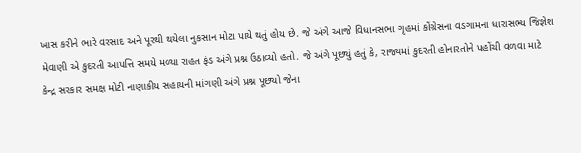ખાસ કરીને ભારે વરસાદ અને પૂરથી થયેલા નુકસાન મોટા પાયે થતું હોય છે. જે અંગે આજે વિધાનસભા ગૃહમાં કોંગ્રેસના વડગામના ધારાસભ્ય જિજ્ઞેશ મેવાણી એ કુદરતી આપત્તિ સમયે મળ્યા રાહત ફંડ અંગે પ્રશ્ન ઉઠાવ્યો હતો. જે અંગે પૂછ્યું હતું કે, રાજ્યમાં કુદરતી હોનારતોને પહોંચી વળવા માટે કેન્દ્ર સરકાર સમક્ષ મોટી નાણાકીય સહાયની માંગણી અંગે પ્રશ્ન પૂછ્યો જેના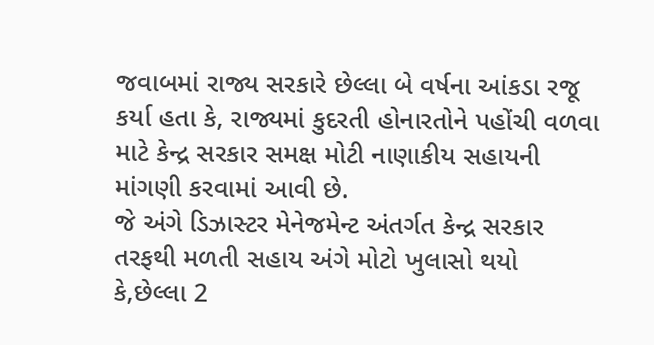જવાબમાં રાજ્ય સરકારે છેલ્લા બે વર્ષના આંકડા રજૂ કર્યા હતા કે, રાજ્યમાં કુદરતી હોનારતોને પહોંચી વળવા માટે કેન્દ્ર સરકાર સમક્ષ મોટી નાણાકીય સહાયની માંગણી કરવામાં આવી છે.
જે અંગે ડિઝાસ્ટર મેનેજમેન્ટ અંતર્ગત કેન્દ્ર સરકાર તરફથી મળતી સહાય અંગે મોટો ખુલાસો થયો કે,છેલ્લા 2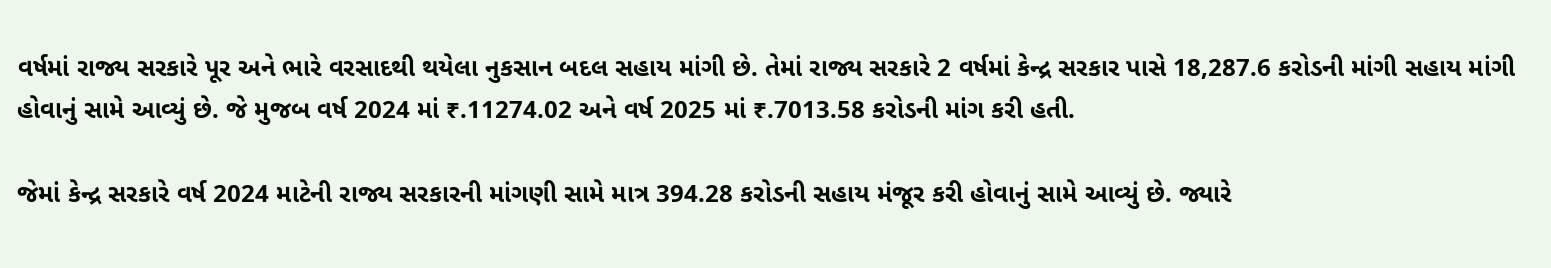વર્ષમાં રાજ્ય સરકારે પૂર અને ભારે વરસાદથી થયેલા નુકસાન બદલ સહાય માંગી છે. તેમાં રાજ્ય સરકારે 2 વર્ષમાં કેન્દ્ર સરકાર પાસે 18,287.6 કરોડની માંગી સહાય માંગી હોવાનું સામે આવ્યું છે. જે મુજબ વર્ષ 2024 માં ₹.11274.02 અને વર્ષ 2025 માં ₹.7013.58 કરોડની માંગ કરી હતી.

જેમાં કેન્દ્ર સરકારે વર્ષ 2024 માટેની રાજ્ય સરકારની માંગણી સામે માત્ર 394.28 કરોડની સહાય મંજૂર કરી હોવાનું સામે આવ્યું છે. જ્યારે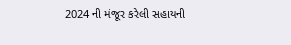2024 ની મંજૂર કરેલી સહાયની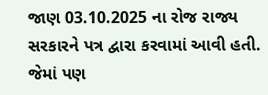જાણ 03.10.2025 ના રોજ રાજ્ય સરકારને પત્ર દ્વારા કરવામાં આવી હતી. જેમાં પણ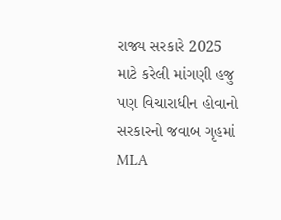રાજ્ય સરકારે 2025 માટે કરેલી માંગણી હજુ પણ વિચારાધીન હોવાનો સરકારનો જવાબ ગૃહમાં MLA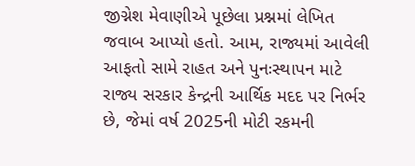જીગ્નેશ મેવાણીએ પૂછેલા પ્રશ્નમાં લેખિત જવાબ આપ્યો હતો. આમ, રાજ્યમાં આવેલી આફતો સામે રાહત અને પુનઃસ્થાપન માટે રાજ્ય સરકાર કેન્દ્રની આર્થિક મદદ પર નિર્ભર છે, જેમાં વર્ષ 2025ની મોટી રકમની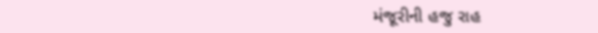મંજૂરીની હજુ રાહ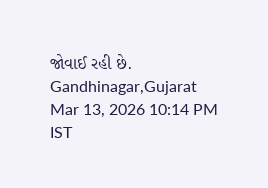જોવાઈ રહી છે.
Gandhinagar,Gujarat
Mar 13, 2026 10:14 PM IST